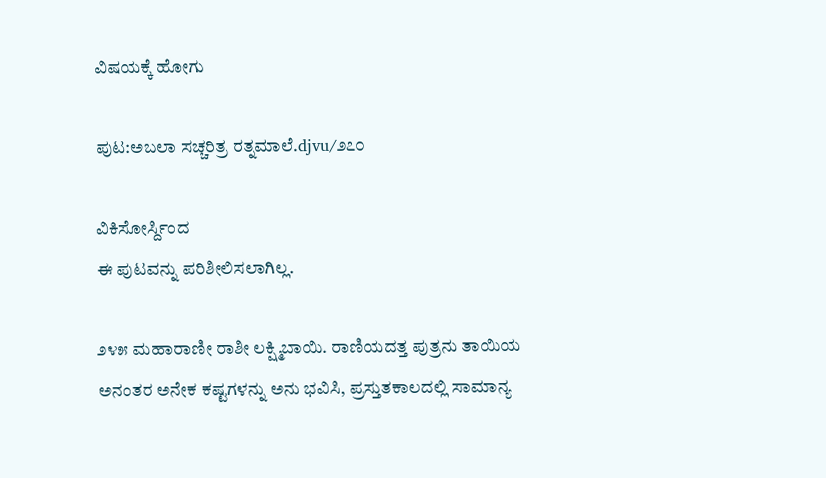ವಿಷಯಕ್ಕೆ ಹೋಗು

ಪುಟ:ಅಬಲಾ ಸಚ್ಚರಿತ್ರ ರತ್ನಮಾಲೆ.djvu/೨೭೦

ವಿಕಿಸೋರ್ಸ್ದಿಂದ
ಈ ಪುಟವನ್ನು ಪರಿಶೀಲಿಸಲಾಗಿಲ್ಲ.

೨೪೫ ಮಹಾರಾಣೀ ರಾಶೀ ಲಕ್ಷ್ಮಿಬಾಯಿ. ರಾಣಿಯದತ್ತ ಪುತ್ರನು ತಾಯಿಯ ಅನಂತರ ಅನೇಕ ಕಷ್ಟಗಳನ್ನು ಅನು ಭವಿಸಿ, ಪ್ರಸ್ತುತಕಾಲದಲ್ಲಿ ಸಾಮಾನ್ಯ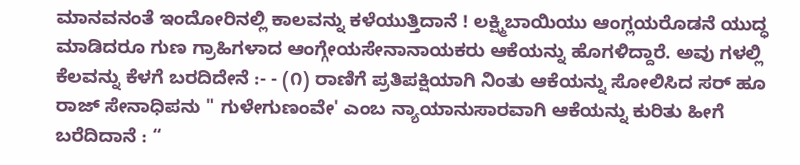ಮಾನವನಂತೆ ಇಂದೋರಿನಲ್ಲಿ ಕಾಲವನ್ನು ಕಳೆಯುತ್ತಿದಾನೆ ! ಲಕ್ಷ್ಮಿಬಾಯಿಯು ಆಂಗ್ಲಯರೊಡನೆ ಯುದ್ಧ ಮಾಡಿದರೂ ಗುಣ ಗ್ರಾಹಿಗಳಾದ ಆಂಗ್ಗೇಯಸೇನಾನಾಯಕರು ಆಕೆಯನ್ನು ಹೊಗಳಿದ್ದಾರೆ. ಅವು ಗಳಲ್ಲಿ ಕೆಲವನ್ನು ಕೆಳಗೆ ಬರದಿದೇನೆ :- - (೧) ರಾಣಿಗೆ ಪ್ರತಿಪಕ್ಷಿಯಾಗಿ ನಿಂತು ಆಕೆಯನ್ನು ಸೋಲಿಸಿದ ಸರ್ ಹೂ ರಾಜ್ ಸೇನಾಧಿಪನು " ಗುಳೇಗುಣಂವೇ' ಎಂಬ ನ್ಯಾಯಾನುಸಾರವಾಗಿ ಆಕೆಯನ್ನು ಕುರಿತು ಹೀಗೆ ಬರೆದಿದಾನೆ : “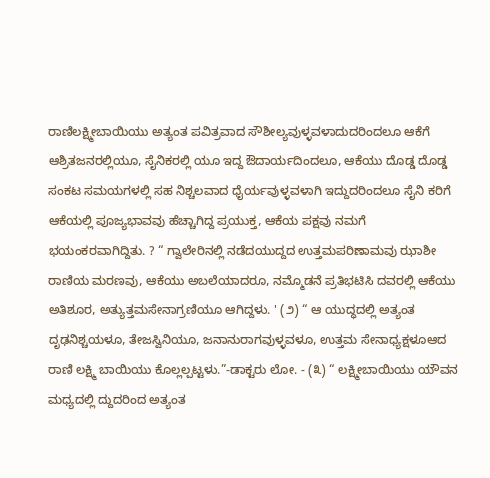ರಾಣಿಲಕ್ಷ್ಮೀಬಾಯಿಯು ಅತ್ಯಂತ ಪವಿತ್ರವಾದ ಸೌಶೀಲ್ಯವುಳ್ಳವಳಾದುದರಿಂದಲೂ ಆಕೆಗೆ ಆಶ್ರಿತಜನರಲ್ಲಿಯೂ, ಸೈನಿಕರಲ್ಲಿ ಯೂ ಇದ್ದ ಔದಾರ್ಯದಿಂದಲೂ, ಆಕೆಯು ದೊಡ್ಡ ದೊಡ್ಡ ಸಂಕಟ ಸಮಯಗಳಲ್ಲಿ ಸಹ ನಿಶ್ಚಲವಾದ ಧೈರ್ಯವುಳ್ಳವಳಾಗಿ ಇದ್ದುದರಿಂದಲೂ ಸೈನಿ ಕರಿಗೆ ಆಕೆಯಲ್ಲಿ ಪೂಜ್ಯಭಾವವು ಹೆಚ್ಚಾಗಿದ್ದ ಪ್ರಯುಕ್ತ, ಆಕೆಯ ಪಕ್ಷವು ನಮಗೆ ಭಯಂಕರವಾಗಿದ್ದಿತು. ? “ ಗ್ವಾಲೇರಿನಲ್ಲಿ ನಡೆದಯುದ್ದದ ಉತ್ತಮಪರಿಣಾಮವು ಝಾಶೀ ರಾಣಿಯ ಮರಣವು, ಆಕೆಯು ಅಬಲೆಯಾದರೂ, ನಮ್ಮೊಡನೆ ಪ್ರತಿಭಟಿಸಿ ದವರಲ್ಲಿ ಆಕೆಯು ಅತಿಶೂರ, ಅತ್ಯುತ್ತಮಸೇನಾಗ್ರಣಿಯೂ ಆಗಿದ್ದಳು. ' (೨) “ ಆ ಯುದ್ಧದಲ್ಲಿ ಅತ್ಯಂತ ದೃಢನಿಶ್ಚಯಳೂ, ತೇಜಸ್ವಿನಿಯೂ, ಜನಾನುರಾಗವುಳ್ಳವಳೂ, ಉತ್ತಮ ಸೇನಾಧ್ಯಕ್ಷಳೂಆದ ರಾಣಿ ಲಕ್ಷ್ಮಿ ಬಾಯಿಯು ಕೊಲ್ಲಲ್ಪಟ್ಟಳು.”-ಡಾಕ್ಟರು ಲೋ. - (೩) “ ಲಕ್ಷ್ಮೀಬಾಯಿಯು ಯೌವನ ಮಧ್ಯದಲ್ಲಿ ದ್ದುದರಿಂದ ಅತ್ಯಂತ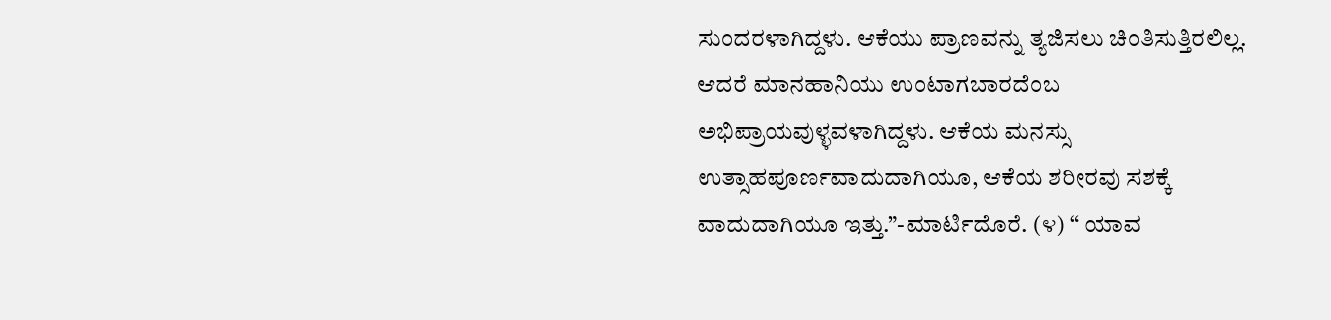ಸುಂದರಳಾಗಿದ್ದಳು. ಆಕೆಯು ಪ್ರಾಣವನ್ನು ತ್ಯಜಿಸಲು ಚಿಂತಿಸುತ್ತಿರಲಿಲ್ಲ. ಆದರೆ ಮಾನಹಾನಿಯು ಉಂಟಾಗಬಾರದೆಂಬ ಅಭಿಪ್ರಾಯವುಳ್ಳವಳಾಗಿದ್ದಳು. ಆಕೆಯ ಮನಸ್ಸು ಉತ್ಸಾಹಪೂರ್ಣವಾದುದಾಗಿಯೂ, ಆಕೆಯ ಶರೀರವು ಸಶಕ್ಕೆ ವಾದುದಾಗಿಯೂ ಇತ್ತು.”-ಮಾರ್ಟಿದೊರೆ. (೪) “ ಯಾವ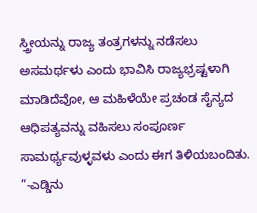ಸ್ತ್ರೀಯನ್ನು ರಾಜ್ಯ ತಂತ್ರಗಳನ್ನು ನಡೆಸಲು ಅಸಮರ್ಥಳು ಎಂದು ಭಾವಿಸಿ ರಾಜ್ಯಭ್ರಷ್ಟಳಾಗಿ ಮಾಡಿದೆವೋ, ಆ ಮಹಿಳೆಯೇ ಪ್ರಚಂಡ ಸೈನ್ಯದ ಆಧಿಪತ್ಯವನ್ನು ವಹಿಸಲು ಸಂಪೂರ್ಣ ಸಾಮರ್ಥ್ಯವುಳ್ಳವಳು ಎಂದು ಈಗ ತಿಳಿಯಬಂದಿತು. ”-ಎಡ್ಡಿನು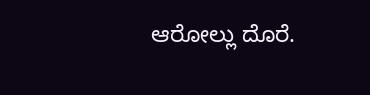ಆರೋಲ್ಲು ದೊರೆ.